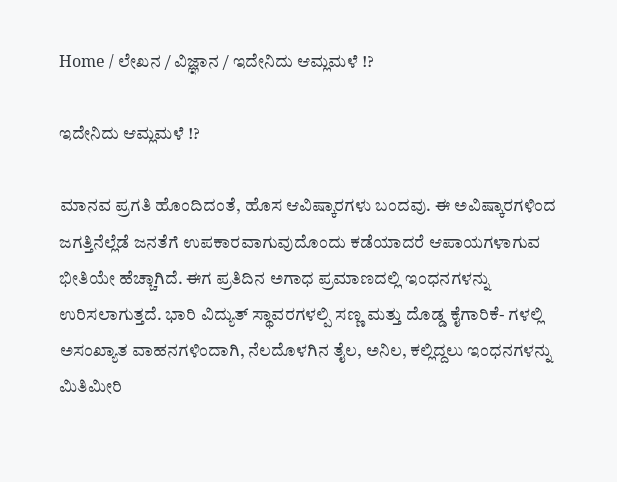Home / ಲೇಖನ / ವಿಜ್ಞಾನ / ಇದೇನಿದು ಆಮ್ಲಮಳೆ !?

ಇದೇನಿದು ಆಮ್ಲಮಳೆ !?

ಮಾನವ ಪ್ರಗತಿ ಹೊಂದಿದಂತೆ, ಹೊಸ ಆವಿಷ್ಕಾರಗಳು ಬಂದವು. ಈ ಅವಿಷ್ಕಾರಗಳಿಂದ ಜಗತ್ತಿನೆಲ್ಲೆಡೆ ಜನತೆಗೆ ಉಪಕಾರವಾಗುವುದೊಂದು ಕಡೆಯಾದರೆ ಆಪಾಯಗಳಾಗುವ ಭೀತಿಯೇ ಹೆಚ್ಚಾಗಿದೆ. ಈಗ ಪ್ರತಿದಿನ ಅಗಾಧ ಪ್ರಮಾಣದಲ್ಲಿ ಇಂಧನಗಳನ್ನು ಉರಿಸಲಾಗುತ್ತದೆ. ಭಾರಿ ವಿದ್ಯುತ್ ಸ್ಥಾವರಗಳಲ್ಪಿ ಸಣ್ಣ ಮತ್ತು ದೊಡ್ಡ ಕೈಗಾರಿಕೆ- ಗಳಲ್ಲಿ ಅಸಂಖ್ಯಾತ ವಾಹನಗಳಿಂದಾಗಿ, ನೆಲದೊಳಗಿನ ತೈಲ, ಅನಿಲ, ಕಲ್ಲಿದ್ದಲು ಇಂಧನಗಳನ್ನು ಮಿತಿಮೀರಿ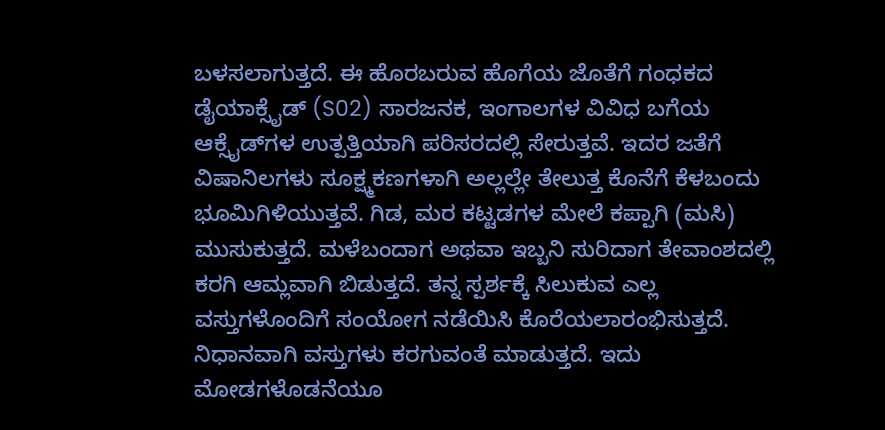ಬಳಸಲಾಗುತ್ತದೆ. ಈ ಹೊರಬರುವ ಹೊಗೆಯ ಜೊತೆಗೆ ಗಂಧಕದ ಡೈಯಾಕ್ಸೈಡ್ (S02) ಸಾರಜನಕ, ಇಂಗಾಲಗಳ ವಿವಿಧ ಬಗೆಯ ಆಕ್ಸೈಡ್‌ಗಳ ಉತ್ಪತ್ತಿಯಾಗಿ ಪರಿಸರದಲ್ಲಿ ಸೇರುತ್ತವೆ. ಇದರ ಜತೆಗೆ ವಿಷಾನಿಲಗಳು ಸೂಕ್ಷ್ಮಕಣಗಳಾಗಿ ಅಲ್ಲಲ್ಲೇ ತೇಲುತ್ತ ಕೊನೆಗೆ ಕೆಳಬಂದು ಭೂಮಿಗಿಳಿಯುತ್ತವೆ. ಗಿಡ, ಮರ ಕಟ್ಟಡಗಳ ಮೇಲೆ ಕಪ್ಪಾಗಿ (ಮಸಿ) ಮುಸುಕುತ್ತದೆ. ಮಳೆಬಂದಾಗ ಅಥವಾ ಇಬ್ಬನಿ ಸುರಿದಾಗ ತೇವಾಂಶದಲ್ಲಿ ಕರಗಿ ಆಮ್ಲವಾಗಿ ಬಿಡುತ್ತದೆ. ತನ್ನ ಸ್ಪರ್ಶಕ್ಕೆ ಸಿಲುಕುವ ಎಲ್ಲ ವಸ್ತುಗಳೊಂದಿಗೆ ಸಂಯೋಗ ನಡೆಯಿಸಿ ಕೊರೆಯಲಾರಂಭಿಸುತ್ತದೆ. ನಿಧಾನವಾಗಿ ವಸ್ತುಗಳು ಕರಗುವಂತೆ ಮಾಡುತ್ತದೆ. ಇದು ಮೋಡಗಳೊಡನೆಯೂ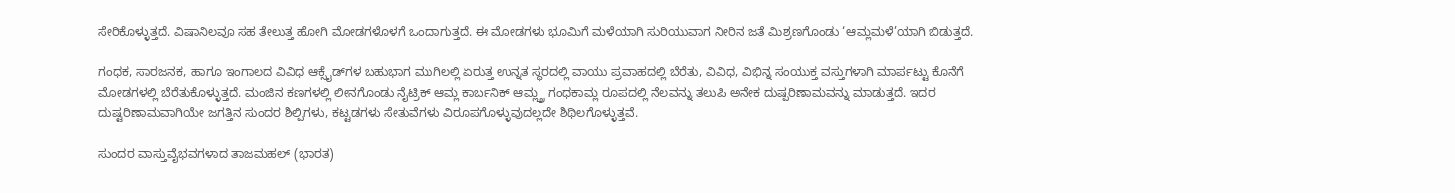ಸೇರಿಕೊಳ್ಳುತ್ತದೆ. ವಿಷಾನಿಲವೂ ಸಹ ತೇಲುತ್ತ ಹೋಗಿ ಮೋಡಗಳೊಳಗೆ ಒಂದಾಗುತ್ತದೆ. ಈ ಮೋಡಗಳು ಭೂಮಿಗೆ ಮಳೆಯಾಗಿ ಸುರಿಯುವಾಗ ನೀರಿನ ಜತೆ ಮಿಶ್ರಣಗೊಂಡು ‘ಆಮ್ಲಮಳೆ’ಯಾಗಿ ಬಿಡುತ್ತದೆ.

ಗಂಧಕ, ಸಾರಜನಕ, ಹಾಗೂ ಇಂಗಾಲದ ವಿವಿಧ ಆಕ್ಸೈಡ್‌ಗಳ ಬಹುಭಾಗ ಮುಗಿಲಲ್ಲಿ ಏರುತ್ತ ಉನ್ನತ ಸ್ಥರದಲ್ಲಿ ವಾಯು ಪ್ರವಾಹದಲ್ಲಿ ಬೆರೆತು, ವಿವಿಧ, ವಿಭಿನ್ನ ಸಂಯುಕ್ತ ವಸ್ತುಗಳಾಗಿ ಮಾರ್ಪಟ್ಟು ಕೊನೆಗೆ ಮೋಡಗಳಲ್ಲಿ ಬೆರೆತುಕೊಳ್ಳುತ್ತದೆ. ಮಂಜಿನ ಕಣಗಳಲ್ಲಿ ಲೀನಗೊಂಡು ನೈಟ್ರಿಕ್ ಆಮ್ಲ ಕಾರ್ಬನಿಕ್ ಆಮ್ಲ್ತ್ರ ಗಂಧಕಾಮ್ಲ ರೂಪದಲ್ಲಿ ನೆಲವನ್ನು ತಲುಪಿ ಅನೇಕ ದುಷ್ಪರಿಣಾಮವನ್ನು ಮಾಡುತ್ತದೆ. ಇದರ ದುಷ್ಟರಿಣಾಮವಾಗಿಯೇ ಜಗತ್ತಿನ ಸುಂದರ ಶಿಲ್ಪಿಗಳು, ಕಟ್ಟಡಗಳು ಸೇತುವೆಗಳು ವಿರೂಪಗೊಳ್ಳುವುದಲ್ಲದೇ ಶಿಥಿಲಗೊಳ್ಳುತ್ತವೆ.

ಸುಂದರ ವಾಸ್ತುವೈಭವಗಳಾದ ತಾಜಮಹಲ್ (ಭಾರತ)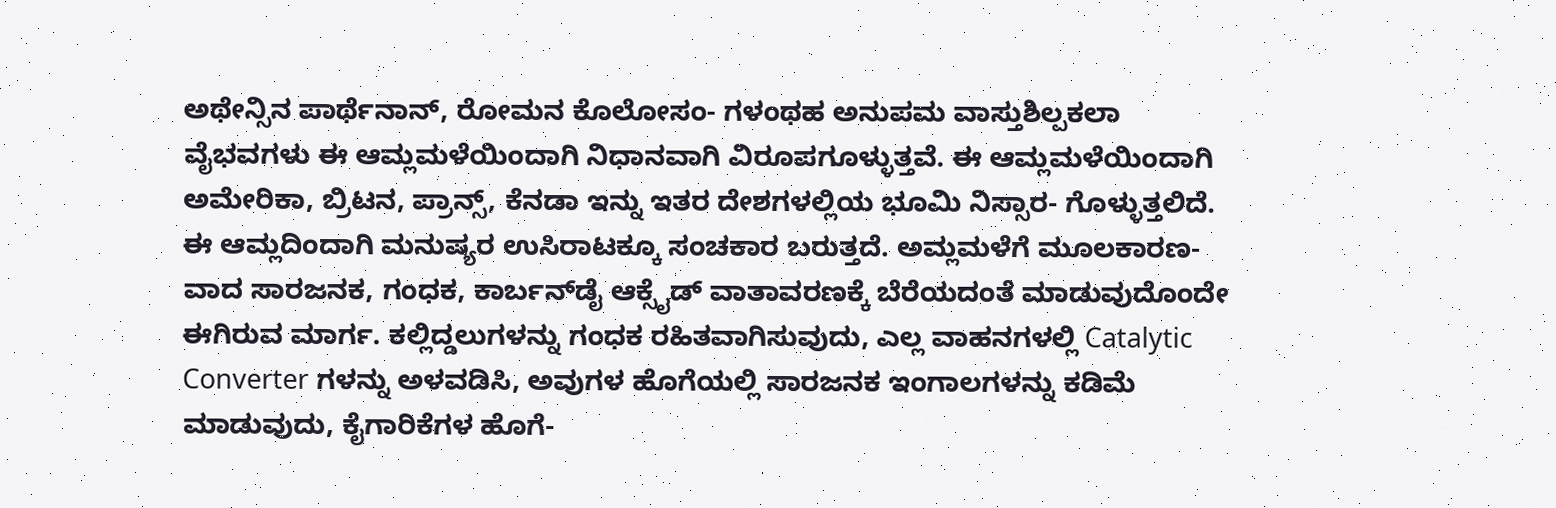ಅಥೇನ್ಸಿನ ಪಾರ್ಥೆನಾನ್, ರೋಮನ ಕೊಲೋಸಂ- ಗಳಂಥಹ ಅನುಪಮ ವಾಸ್ತುಶಿಲ್ಪಕಲಾ ವೈಭವಗಳು ಈ ಆಮ್ಲಮಳೆಯಿಂದಾಗಿ ನಿಧಾನವಾಗಿ ವಿರೂಪಗೂಳ್ಳುತ್ತವೆ. ಈ ಆಮ್ಲಮಳೆಯಿಂದಾಗಿ ಅಮೇರಿಕಾ, ಬ್ರಿಟನ, ಪ್ರಾನ್ಸ್, ಕೆನಡಾ ಇನ್ನು ಇತರ ದೇಶಗಳಲ್ಲಿಯ ಭೂಮಿ ನಿಸ್ಸಾರ- ಗೊಳ್ಳುತ್ತಲಿದೆ. ಈ ಆಮ್ಲದಿಂದಾಗಿ ಮನುಷ್ಯರ ಉಸಿರಾಟಕ್ಕೂ ಸಂಚಕಾರ ಬರುತ್ತದೆ. ಅಮ್ಲಮಳೆಗೆ ಮೂಲಕಾರಣ- ವಾದ ಸಾರಜನಕ, ಗಂಧಕ, ಕಾರ್ಬನ್‌ಡೈ ಆಕ್ಸೈಡ್ ವಾತಾವರಣಕ್ಕೆ ಬೆರೆಯದಂತೆ ಮಾಡುವುದೊಂದೇ ಈಗಿರುವ ಮಾರ್ಗ. ಕಲ್ಲಿದ್ಡಲುಗಳನ್ನು ಗಂಧಕ ರಹಿತವಾಗಿಸುವುದು, ಎಲ್ಲ ವಾಹನಗಳಲ್ಲಿ Catalytic Converter ಗಳನ್ನು ಅಳವಡಿಸಿ, ಅವುಗಳ ಹೊಗೆಯಲ್ಲಿ ಸಾರಜನಕ ಇಂಗಾಲಗಳನ್ನು ಕಡಿಮೆ ಮಾಡುವುದು, ಕೈಗಾರಿಕೆಗಳ ಹೊಗೆ-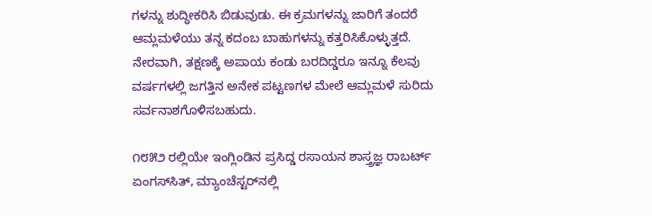ಗಳನ್ನು ಶುದ್ಧೀಕರಿಸಿ ಬಿಡುವುಡು. ಈ ಕ್ರಮಗಳನ್ನು ಜಾರಿಗೆ ತಂದರೆ ಆಮ್ಲಮಳೆಯು ತನ್ನ ಕದಂಬ ಬಾಹುಗಳನ್ನು ಕತ್ತರಿಸಿಕೊಳ್ಳುತ್ತದೆ. ನೇರವಾಗಿ, ತಕ್ಷಣಕ್ಕೆ ಅಪಾಯ ಕಂಡು ಬರದಿದ್ಡರೂ ಇನ್ನೂ ಕೆಲವು ವರ್ಷಗಳಲ್ಲಿ ಜಗತ್ತಿನ ಅನೇಕ ಪಟ್ಟಣಗಳ ಮೇಲೆ ಆಮ್ಲಮಳೆ ಸುರಿದು ಸರ್ವನಾಶಗೊಳಿಸಬಹುದು.

೧೮೫೨ ರಲ್ಲಿಯೇ ಇಂಗ್ಲಿಂಡಿನ ಪ್ರಸಿದ್ಡ ರಸಾಯನ ಶಾಸ್ತ್ರಜ್ಞ ರಾಬರ್ಟ್ ಏಂಗಸ್‌ಸಿತ್, ಮ್ಯಾಂಚೆಸ್ಟರ್‌ನಲ್ಲಿ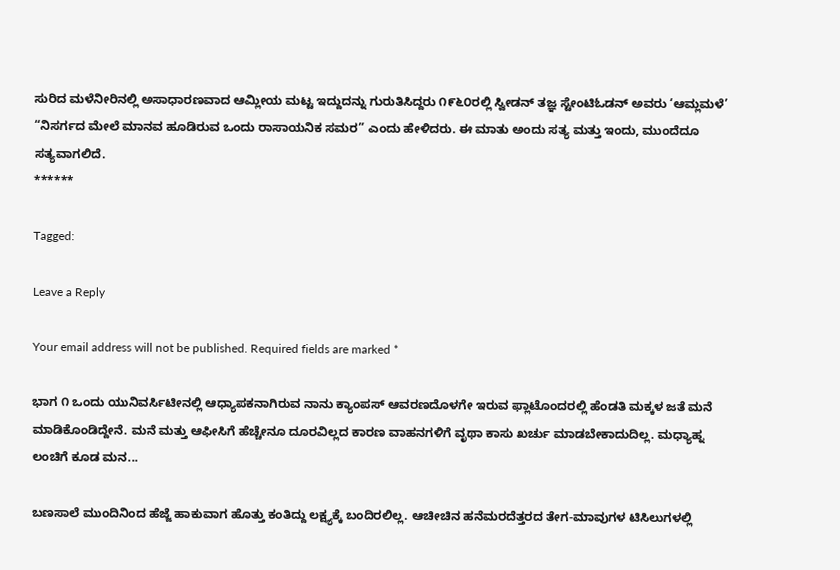ಸುರಿದ ಮಳೆನೀರಿನಲ್ಲಿ ಅಸಾಧಾರಣವಾದ ಆಮ್ಲೀಯ ಮಟ್ಟ ಇದ್ದುದನ್ನು ಗುರುತಿಸಿದ್ದರು ೧೯೬೦ರಲ್ಲಿ ಸ್ವೀಡನ್ ತಜ್ಞ ಸ್ಟೇಂಟಿಓಡನ್ ಅವರು ‘ಆಮ್ಲಮಳೆ’ “ನಿಸರ್ಗದ ಮೇಲೆ ಮಾನವ ಹೂಡಿರುವ ಒಂದು ರಾಸಾಯನಿಕ ಸಮರ” ಎಂದು ಹೇಳಿದರು. ಈ ಮಾತು ಅಂದು ಸತ್ಯ ಮತ್ತು ಇಂದು, ಮುಂದೆದೂ ಸತ್ಯವಾಗಲಿದೆ.
******

Tagged:

Leave a Reply

Your email address will not be published. Required fields are marked *

ಭಾಗ ೧ ಒಂದು ಯುನಿವರ್ಸಿಟೀನಲ್ಲಿ ಆಧ್ಯಾಪಕನಾಗಿರುವ ನಾನು ಕ್ಯಾಂಪಸ್ ಆವರಣದೊಳಗೇ ಇರುವ ಫ್ಲಾಟೊಂದರಲ್ಲಿ ಹೆಂಡತಿ ಮಕ್ಕಳ ಜತೆ ಮನೆ ಮಾಡಿಕೊಂಡಿದ್ದೇನೆ. ಮನೆ ಮತ್ತು ಆಫೀಸಿಗೆ ಹೆಚ್ಚೇನೂ ದೂರವಿಲ್ಲದ ಕಾರಣ ವಾಹನಗಳಿಗೆ ವೃಥಾ ಕಾಸು ಖರ್ಚು ಮಾಡಬೇಕಾದುದಿಲ್ಲ. ಮಧ್ಯಾಹ್ನ ಲಂಚಿಗೆ ಕೂಡ ಮನ...

ಬಣಸಾಲೆ ಮುಂದಿನಿಂದ ಹೆಜ್ಜೆ ಹಾಕುವಾಗ ಹೊತ್ತು ಕಂತಿದ್ದು ಲಕ್ಷ್ಯಕ್ಕೆ ಬಂದಿರಲಿಲ್ಲ. ಆಚೀಚಿನ ಹನೆಮರದೆತ್ತರದ ತೇಗ-ಮಾವುಗಳ ಟಿಸಿಲುಗಳಲ್ಲಿ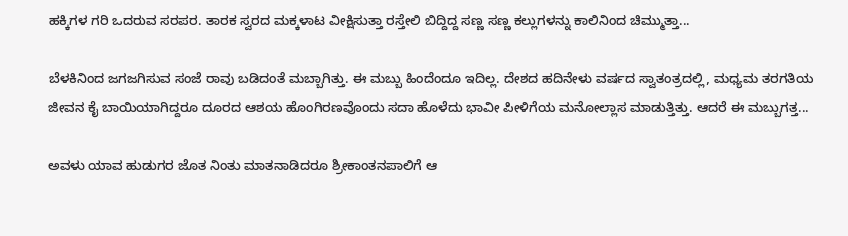ಹಕ್ಕಿಗಳ ಗರಿ ಒದರುವ ಸರಪರ. ತಾರಕ ಸ್ವರದ ಮಕ್ಕಳಾಟ ವೀಕ್ಷಿಸುತ್ತಾ ರಸ್ತೇಲಿ ಬಿದ್ದಿದ್ದ ಸಣ್ಣ ಸಣ್ಣ ಕಲ್ಲುಗಳನ್ನು ಕಾಲಿನಿಂದ ಚಿಮ್ಮುತ್ತಾ...

ಬೆಳಕಿನಿಂದ ಜಗಜಗಿಸುವ ಸಂಜೆ ರಾವು ಬಡಿದಂತೆ ಮಬ್ಬಾಗಿತ್ತು. ಈ ಮಬ್ಬು ಹಿಂದೆಂದೂ ಇದಿಲ್ಲ. ದೇಶದ ಹದಿನೇಳು ವರ್ಷದ ಸ್ವಾತಂತ್ರದಲ್ಲಿ, ಮಧ್ಯಮ ತರಗತಿಯ ಜೀವನ ಕೈ ಬಾಯಿಯಾಗಿದ್ದರೂ ದೂರದ ಆಶಯ ಹೊಂಗಿರಣವೊಂದು ಸದಾ ಹೊಳೆದು ಭಾವೀ ಪೀಳಿಗೆಯ ಮನೋಲ್ಲಾಸ ಮಾಡುತ್ತಿತ್ತು. ಆದರೆ ಈ ಮಬ್ಬುಗತ್ತ...

ಅವಳು ಯಾವ ಹುಡುಗರ ಜೊತ ನಿಂತು ಮಾತನಾಡಿದರೂ ಶ್ರೀಕಾಂತನಪಾಲಿಗೆ ಆ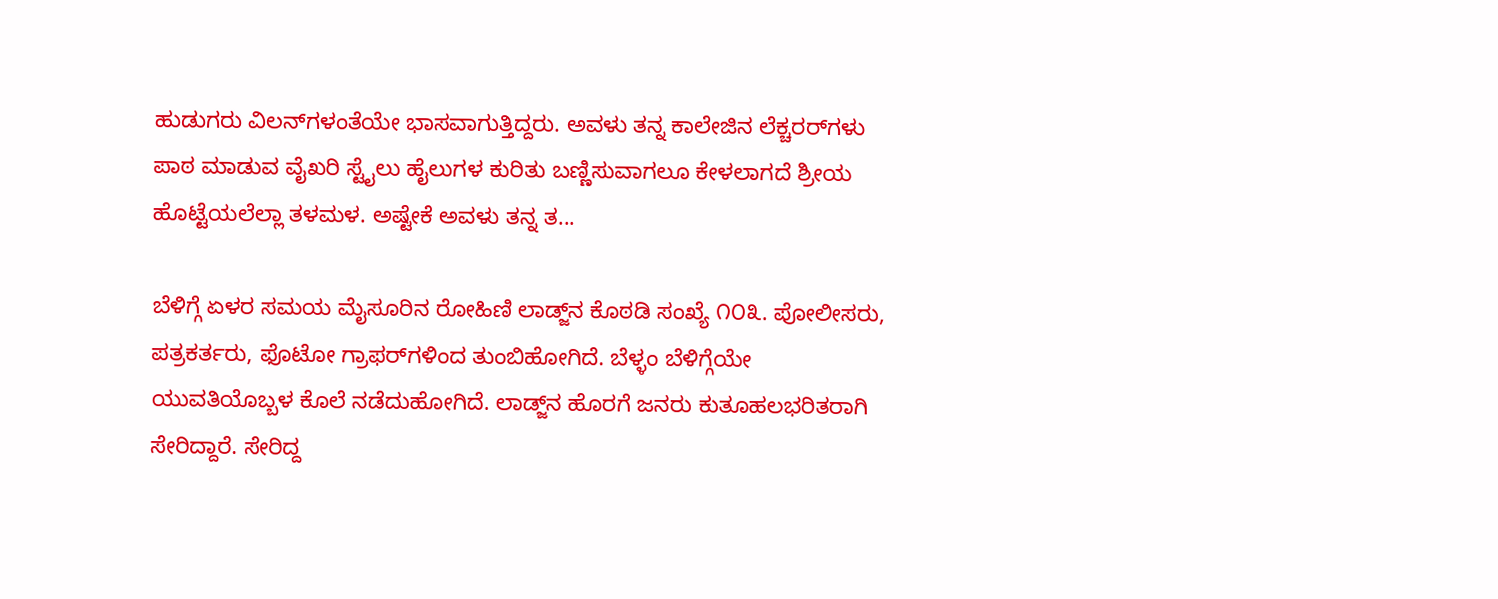ಹುಡುಗರು ವಿಲನ್‌ಗಳಂತೆಯೇ ಭಾಸವಾಗುತ್ತಿದ್ದರು. ಅವಳು ತನ್ನ ಕಾಲೇಜಿನ ಲೆಕ್ಚರರ್‌ಗಳು ಪಾಠ ಮಾಡುವ ವೈಖರಿ ಸ್ಟೈಲು ಹೈಲುಗಳ ಕುರಿತು ಬಣ್ಣಿಸುವಾಗಲೂ ಕೇಳಲಾಗದೆ ಶ್ರೀಯ ಹೊಟ್ಟೆಯಲೆಲ್ಲಾ ತಳಮಳ. ಅಷ್ಟೇಕೆ ಅವಳು ತನ್ನ ತ...

ಬೆಳಿಗ್ಗೆ ಏಳರ ಸಮಯ ಮೈಸೂರಿನ ರೋಹಿಣಿ ಲಾಡ್ಜ್‌ನ ಕೊಠಡಿ ಸಂಖ್ಯೆ ೧೦೩. ಪೋಲೀಸರು, ಪತ್ರಕರ್ತರು, ಫೊಟೋ ಗ್ರಾಫರ್‌ಗಳಿಂದ ತುಂಬಿಹೋಗಿದೆ. ಬೆಳ್ಳಂ ಬೆಳಿಗ್ಗೆಯೇ ಯುವತಿಯೊಬ್ಬಳ ಕೊಲೆ ನಡೆದುಹೋಗಿದೆ. ಲಾಡ್ಜ್‌ನ ಹೊರಗೆ ಜನರು ಕುತೂಹಲಭರಿತರಾಗಿ ಸೇರಿದ್ದಾರೆ. ಸೇರಿದ್ದ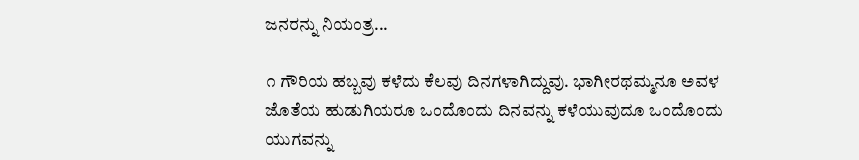ಜನರನ್ನು ನಿಯಂತ್ರ...

೧ ಗೌರಿಯ ಹಬ್ಬವು ಕಳೆದು ಕೆಲವು ದಿನಗಳಾಗಿದ್ದುವು. ಭಾಗೀರಥಮ್ಮನೂ ಅವಳ ಜೊತೆಯ ಹುಡುಗಿಯರೂ ಒಂದೊಂದು ದಿನವನ್ನು ಕಳೆಯುವುದೂ ಒಂದೊಂದು ಯುಗವನ್ನು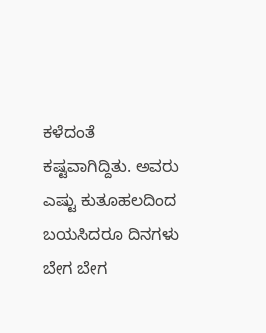ಕಳೆದಂತೆ ಕಷ್ಟವಾಗಿದ್ದಿತು. ಅವರು ಎಷ್ಟು ಕುತೂಹಲದಿಂದ ಬಯಸಿದರೂ ದಿನಗಳು ಬೇಗ ಬೇಗ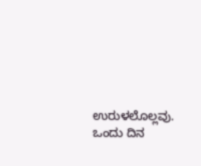ಉರುಳಲೊಲ್ಲವು. ಒಂದು ದಿನ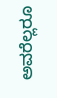ಅವರೆಲ್ಲರೂ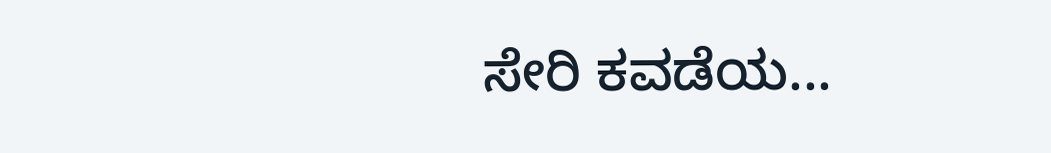ಸೇರಿ ಕವಡೆಯ...